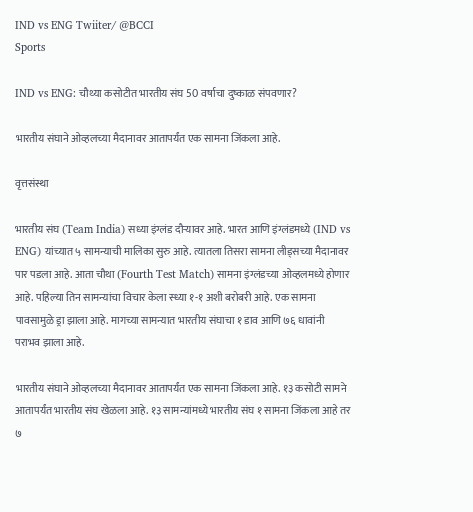IND vs ENG Twiiter/ @BCCI
Sports

IND vs ENG: चौथ्या कसोटीत भारतीय संघ 50 वर्षाचा दुष्काळ संपवणार?

भारतीय संघाने ओव्हलच्या मैदानावर आतापर्यंत एक सामना जिंकला आहे.

वृत्तसंस्था

भारतीय संघ (Team India) सध्या इंग्लंड दौऱ्यावर आहे. भारत आणि इंग्लंडमध्ये (IND vs ENG) यांच्यात ५ सामन्याची मालिका सुरु आहे. त्यातला तिसरा सामना लीड्सच्या मैदानावर पार पडला आहे. आता चौथा (Fourth Test Match) सामना इंग्लंडच्या ओव्हलमध्ये होणार आहे. पहिल्या तिन सामन्यांचा विचार केला स्ध्या १-१ अशी बरोबरी आहे. एक सामना पावसामुळे ड्रा झाला आहे. मागच्या सामन्यात भारतीय संघाचा १ डाव आणि ७६ धावांनी पराभव झाला आहे.

भारतीय संघाने ओव्हलच्या मैदानावर आतापर्यंत एक सामना जिंकला आहे. १३ कसोटी सामने आतापर्यंत भारतीय संघ खेळला आहे. १३ सामन्यांमध्ये भारतीय संघ १ सामना जिंकला आहे तर ७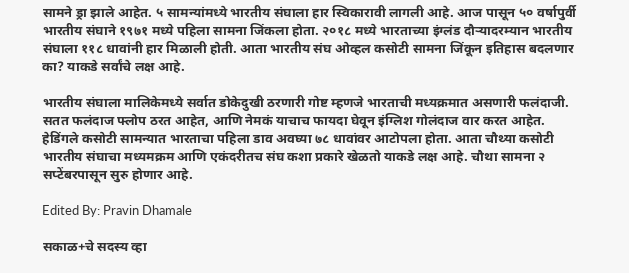सामने ड्रा झाले आहेत. ५ सामन्यांमध्ये भारतीय संघाला हार स्विकारावी लागली आहे. आज पासून ५० वर्षापुर्वी भारतीय संघाने १९७१ मध्ये पहिला सामना जिंकला होता. २०१८ मध्ये भारताच्या इंग्लंड दौऱ्यादरम्यान भारतीय संघाला ११८ धावांनी हार मिळाली होती. आता भारतीय संघ ओव्हल कसोटी सामना जिंकून इतिहास बदलणार का? याकडे सर्वांचे लक्ष आहे.

भारतीय संघाला मालिकेमध्ये सर्वात डोकेदुखी ठरणारी गोष्ट म्हणजे भारताची मध्यक्रमात असणारी फलंदाजी. सतत फलंदाज फ्लोप ठरत आहेत, आणि नेमकं याचाच फायदा घेवून इंग्लिश गोलंदाज वार करत आहेत. हेडिंगले कसोटी सामन्यात भारताचा पहिला डाव अवघ्या ७८ धावांवर आटोपला होता. आता चौथ्या कसोटी भारतीय संघाचा मध्यमक्रम आणि एकंदरीतच संघ कशा प्रकारे खेळतो याकडे लक्ष आहे. चौथा सामना २ सप्टेंबरपासून सुरु होणार आहे.

Edited By: Pravin Dhamale

सकाळ+चे सदस्य व्हा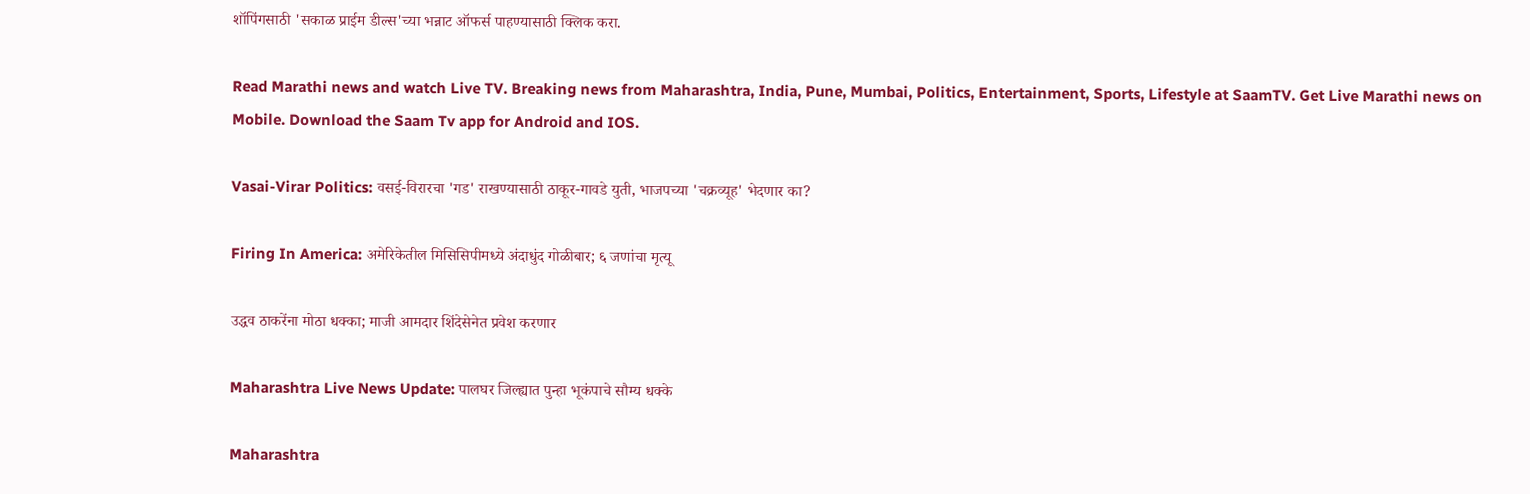शॉपिंगसाठी 'सकाळ प्राईम डील्स'च्या भन्नाट ऑफर्स पाहण्यासाठी क्लिक करा.

Read Marathi news and watch Live TV. Breaking news from Maharashtra, India, Pune, Mumbai, Politics, Entertainment, Sports, Lifestyle at SaamTV. Get Live Marathi news on Mobile. Download the Saam Tv app for Android and IOS.

Vasai-Virar Politics: वसई-विरारचा 'गड' राखण्यासाठी ठाकूर-गावडे युती, भाजपच्या 'चक्रव्यूह' भेदणार का?

Firing In America: अमेरिकेतील मिसिसिपीमध्ये अंदाधुंद गोळीबार; ६ जणांचा मृत्यू

उद्धव ठाकरेंना मोठा धक्का; माजी आमदार शिंदेसेनेत प्रवेश करणार

Maharashtra Live News Update: पालघर जिल्ह्यात पुन्हा भूकंपाचे सौम्य धक्के

Maharashtra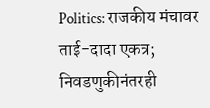Politics: राजकीय मंचावर ताई-दादा एकत्र; निवडणुकीनंतरही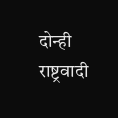दोन्ही राष्ट्रवादी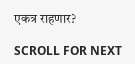एकत्र राहणार?

SCROLL FOR NEXT